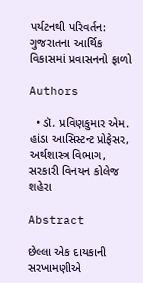પર્યટનથી પરિવર્તન: ગુજરાતના આર્થિક વિકાસમાં પ્રવાસનનો ફાળો

Authors

  • ડૉ. પ્રવિણકુમાર એમ. હાંડા આસિસ્ટન્ટ પ્રોફેસર, અર્થશાસ્ત્ર વિભાગ, સરકારી વિનયન કોલેજ શહેરા

Abstract

છેલ્લા એક દાયકાની સરખામણીએ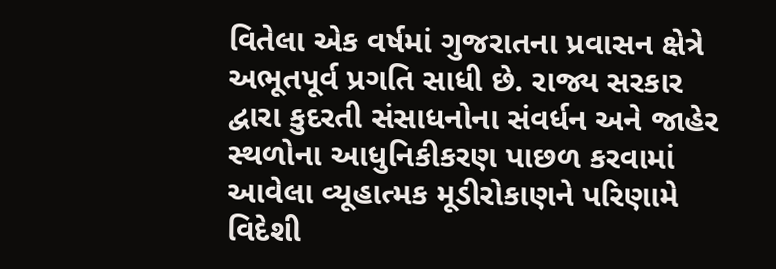વિતેલા એક વર્ષમાં ગુજરાતના પ્રવાસન ક્ષેત્રે અભૂતપૂર્વ પ્રગતિ સાધી છે. રાજ્ય સરકાર દ્વારા કુદરતી સંસાધનોના સંવર્ધન અને જાહેર સ્થળોના આધુનિકીકરણ પાછળ કરવામાં આવેલા વ્યૂહાત્મક મૂડીરોકાણને પરિણામે વિદેશી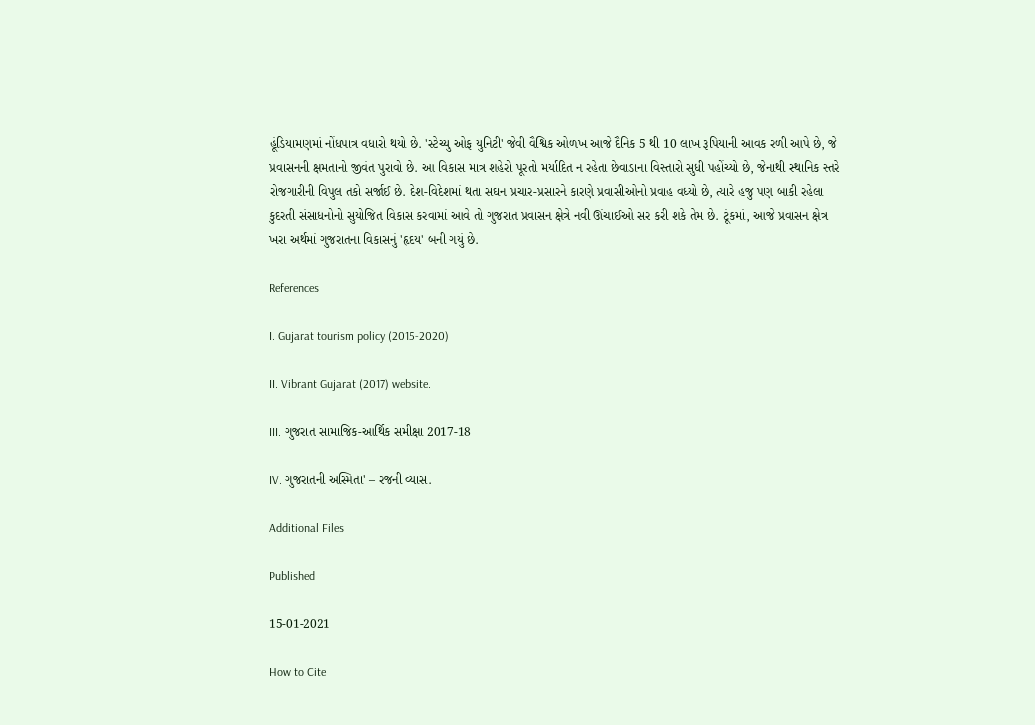હૂંડિયામણમાં નોંધપાત્ર વધારો થયો છે. 'સ્ટેચ્યુ ઓફ યુનિટી' જેવી વૈશ્વિક ઓળખ આજે દૈનિક 5 થી 10 લાખ રૂપિયાની આવક રળી આપે છે, જે પ્રવાસનની ક્ષમતાનો જીવંત પુરાવો છે. આ વિકાસ માત્ર શહેરો પૂરતો મર્યાદિત ન રહેતા છેવાડાના વિસ્તારો સુધી પહોંચ્યો છે, જેનાથી સ્થાનિક સ્તરે રોજગારીની વિપુલ તકો સર્જાઈ છે. દેશ-વિદેશમાં થતા સઘન પ્રચાર-પ્રસારને કારણે પ્રવાસીઓનો પ્રવાહ વધ્યો છે, ત્યારે હજુ પણ બાકી રહેલા કુદરતી સંસાધનોનો સુયોજિત વિકાસ કરવામાં આવે તો ગુજરાત પ્રવાસન ક્ષેત્રે નવી ઊંચાઈઓ સર કરી શકે તેમ છે. ટૂંકમાં, આજે પ્રવાસન ક્ષેત્ર ખરા અર્થમાં ગુજરાતના વિકાસનું 'હૃદય' બની ગયું છે.

References

I. Gujarat tourism policy (2015-2020)

II. Vibrant Gujarat (2017) website.

III. ગુજરાત સામાજિક-આર્થિક સમીક્ષા 2017-18

IV. ગુજરાતની અસ્મિતા' – રજની વ્યાસ.

Additional Files

Published

15-01-2021

How to Cite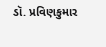ડૉ. પ્રવિણકુમાર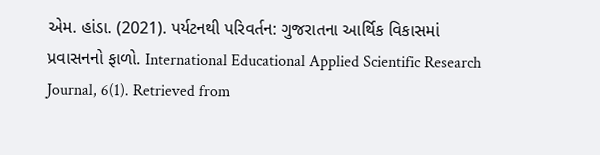એમ. હાંડા. (2021). પર્યટનથી પરિવર્તન: ગુજરાતના આર્થિક વિકાસમાં પ્રવાસનનો ફાળો. International Educational Applied Scientific Research Journal, 6(1). Retrieved from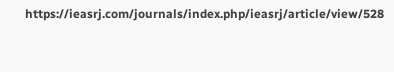https://ieasrj.com/journals/index.php/ieasrj/article/view/528